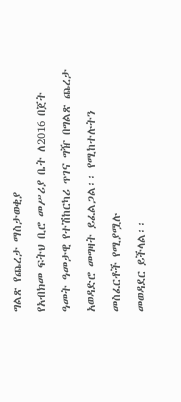ግልጽ የጨረታ ማስታወቂያ
የአብክመ ፍትህ ቢሮ መሥሪያ ቤት ለ2016 በጀት ዓመት ዓመታዊ የተሽከርካሪ ጥገና ግዥ በግልጽ ጨረታ አወዳድሮ መግዛት ይፈልጋል፡፡ የሚከተሉትን መስፈርቶች የሚያሟሉ
መወዳደር ይችላል፡፡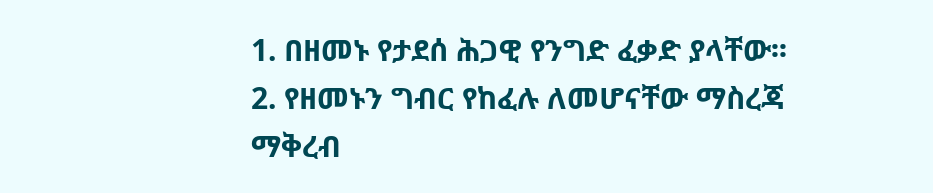1. በዘመኑ የታደሰ ሕጋዊ የንግድ ፈቃድ ያላቸው፡፡
2. የዘመኑን ግብር የከፈሉ ለመሆናቸው ማስረጃ ማቅረብ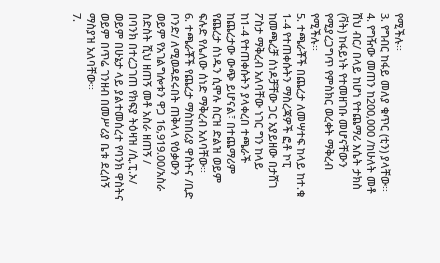የሚችሉ፡፡
3. የግብር ከፋይ መለያ ቁጥር (ቲን) ያላቸው፡፡
4. የግዥው መጠን ከ200,000 /ከሁለት መቶ ሽህ ብር/ በላይ ከሆነ የተጨማሪ እሴት ታክስ (ቫት) ከፋይነት የተመዘገቡ መሆናቸውን የሚያረጋግጥ የምስክር ወረቀት ማቅረብ
የሚችሉ፡፡
5. ተጫራቾች በጨረታ ለመሣተፍ ከላይ ከተ.ቁ 1-4 የተጠቀሱትን ማስረጃዎች ፎቶ ኮፒ ከመጫረቻ ሰነዶቻቸው ጋር አያይዘው በታሸገ ፖስታ ማቅረብ አለባቸው ነገር ግን ከላይ
ከ1-4 የተጠቀሱትን ያላቀረበ ተጫራች ከጨረታው ውጭ ይሆናል፣ በተጨማሪም የጨረታ ሰነዱን ሲሞሉ ስርዝ ድልዝ ወይም ፍሉድ የሌለው ሰነድ ማቅረብ አለባቸው፡፡
6. ተጫራቾች የጨረታ ማስከበሪያ ዋስትና /ቢድ ቦንድ/ ለሚወዳደሩበት ጠቅላላ የዕቃውን ወይም የአገልግሎቱን ዋጋ 16,919.00/አስራ ስድስት ሺህ ዘጠኝ መቶ አስራ ዘጠኝ /
በባንክ በተረጋገጠ የክፍያ ትዕዛዝ /ሲ.ፒ.ኦ/ ወይም በሁኔታ ላይ ያልተመሰረተ የባንክ ዋስትና ወይም በጥሬ ገንዘብ በመሥሪያ ቤቱ ደረሰኝ ማስያዝ አለባቸው፡፡
7.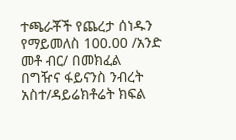ተጫራቾች የጨረታ ሰነዱን የማይመለስ 100.00 /አንድ መቶ ብር/ በመክፈል በግዥና ፋይናንስ ንብረት አስተ/ዳይሬክቶሬት ክፍል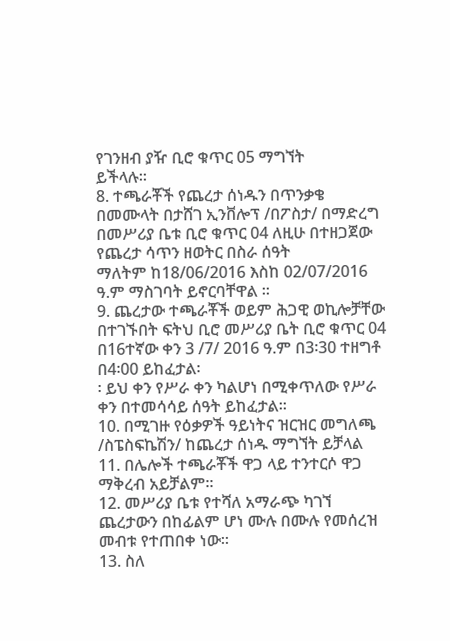የገንዘብ ያዥ ቢሮ ቁጥር 05 ማግኘት
ይችላሉ፡፡
8. ተጫራቾች የጨረታ ሰነዱን በጥንቃቄ በመሙላት በታሸገ ኢንቨሎፕ /በፖስታ/ በማድረግ በመሥሪያ ቤቱ ቢሮ ቁጥር 04 ለዚሁ በተዘጋጀው የጨረታ ሳጥን ዘወትር በስራ ሰዓት
ማለትም ከ18/06/2016 እስከ 02/07/2016 ዓ.ም ማስገባት ይኖርባቸዋል ፡፡
9. ጨረታው ተጫራቾች ወይም ሕጋዊ ወኪሎቻቸው በተገኙበት ፍትህ ቢሮ መሥሪያ ቤት ቢሮ ቁጥር 04 በ16ተኛው ቀን 3 /7/ 2016 ዓ.ም በ3፡30 ተዘግቶ በ4፡00 ይከፈታል፡
፡ ይህ ቀን የሥራ ቀን ካልሆነ በሚቀጥለው የሥራ ቀን በተመሳሳይ ሰዓት ይከፈታል፡፡
10. በሚገዙ የዕቃዎች ዓይነትና ዝርዝር መግለጫ /ስፔስፍኬሽን/ ከጨረታ ሰነዱ ማግኘት ይቻላል
11. በሌሎች ተጫራቾች ዋጋ ላይ ተንተርሶ ዋጋ ማቅረብ አይቻልም፡፡
12. መሥሪያ ቤቱ የተሻለ አማራጭ ካገኘ ጨረታውን በከፊልም ሆነ ሙሉ በሙሉ የመሰረዝ መብቱ የተጠበቀ ነው፡፡
13. ስለ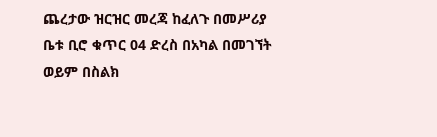ጨረታው ዝርዝር መረጃ ከፈለጉ በመሥሪያ ቤቱ ቢሮ ቁጥር 04 ድረስ በአካል በመገኘት ወይም በስልክ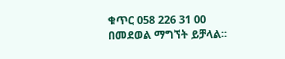ቁጥር 058 226 31 00 በመደወል ማግኘት ይቻላል፡፡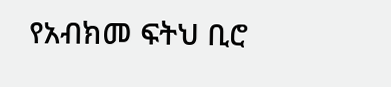የአብክመ ፍትህ ቢሮ